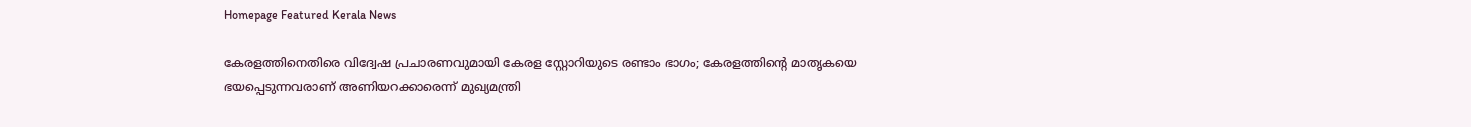Homepage Featured Kerala News

കേരളത്തിനെതിരെ വിദ്വേഷ പ്രചാരണവുമായി കേരള സ്റ്റോറിയുടെ രണ്ടാം ഭാഗം; കേരളത്തിന്റെ മാതൃകയെ ഭയപ്പെടുന്നവരാണ് അണിയറക്കാരെന്ന് മുഖ്യമന്ത്രി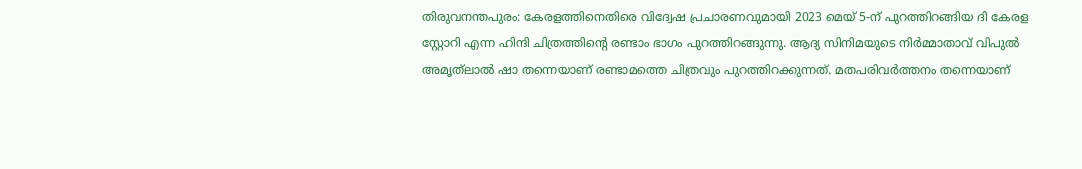തിരുവനന്തപുരം: കേരളത്തിനെതിരെ വിദ്വേഷ പ്രചാരണവുമായി 2023 മെയ് 5-ന് പുറത്തിറങ്ങിയ ദി കേരള സ്റ്റോറി എന്ന ഹിന്ദി ചിത്രത്തിന്റെ രണ്ടാം ഭാഗം പുറത്തിറങ്ങുന്നു. ആദ്യ സിനിമയുടെ നിർമ്മാതാവ് വിപുൽ അമൃത്‌ലാൽ ഷാ തന്നെയാണ് രണ്ടാമത്തെ ചിത്രവും പുറത്തിറക്കുന്നത്. മതപരിവർത്തനം തന്നെയാണ്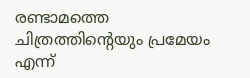രണ്ടാമത്തെ ചിത്രത്തിന്റെയും പ്രമേയം എന്ന്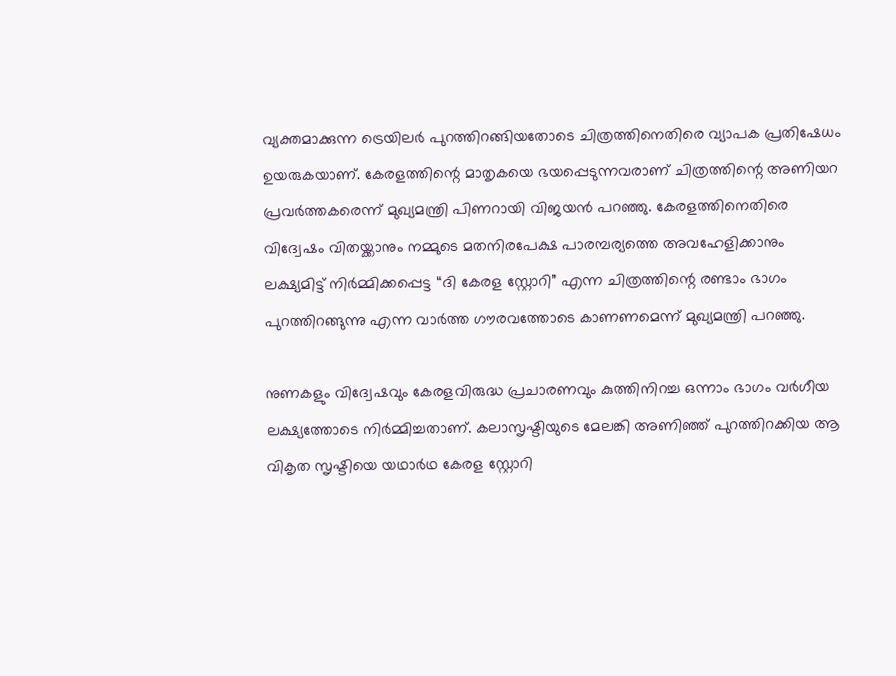വ്യക്തമാക്കുന്ന ട്രെയിലർ പുറത്തിറങ്ങിയതോടെ ചിത്രത്തിനെതിരെ വ്യാപക പ്രതിഷേധം ഉയരുകയാണ്. കേരളത്തിന്റെ മാതൃകയെ ഭയപ്പെടുന്നവരാണ് ചിത്രത്തിന്റെ അണിയറ പ്രവർത്തകരെന്ന് മുഖ്യമന്ത്രി പിണറായി വിജയൻ പറഞ്ഞു. കേരളത്തിനെതിരെ വിദ്വേഷം വിതയ്ക്കാനും നമ്മുടെ മതനിരപേക്ഷ പാരമ്പര്യത്തെ അവഹേളിക്കാനും ലക്ഷ്യമിട്ട് നിർമ്മിക്കപ്പെട്ട “ദി കേരള സ്റ്റോറി” എന്ന ചിത്രത്തിന്റെ രണ്ടാം ഭാഗം പുറത്തിറങ്ങുന്നു എന്ന വാർത്ത ഗൗരവത്തോടെ കാണണമെന്ന് മുഖ്യമന്ത്രി പറഞ്ഞു.

നുണകളും വിദ്വേഷവും കേരളവിരുദ്ധ പ്രചാരണവും കുത്തിനിറച്ച ഒന്നാം ഭാഗം വർഗീയ ലക്ഷ്യത്തോടെ നിർമ്മിച്ചതാണ്. കലാസൃഷ്ടിയുടെ മേലങ്കി അണിഞ്ഞ് പുറത്തിറക്കിയ ആ വികൃത സൃഷ്ടിയെ യഥാർഥ കേരള സ്റ്റോറി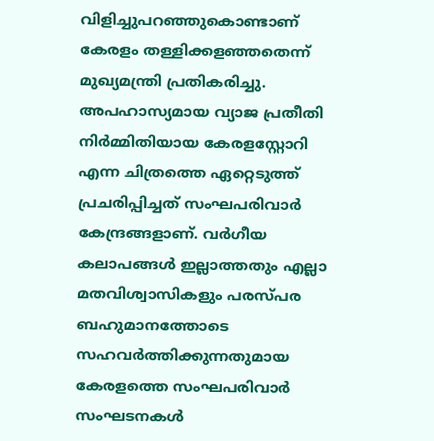വിളിച്ചുപറഞ്ഞുകൊണ്ടാണ് കേരളം തള്ളിക്കളഞ്ഞതെന്ന് മുഖ്യമന്ത്രി പ്രതികരിച്ചു. അപഹാസ്യമായ വ്യാജ പ്രതീതി നിർമ്മിതിയായ കേരളസ്റ്റോറി എന്ന ചിത്രത്തെ ഏറ്റെടുത്ത് പ്രചരിപ്പിച്ചത് സംഘപരിവാർ കേന്ദ്രങ്ങളാണ്. വർഗീയ കലാപങ്ങൾ ഇല്ലാത്തതും എല്ലാ മതവിശ്വാസികളും പരസ്പര ബഹുമാനത്തോടെ സഹവർത്തിക്കുന്നതുമായ കേരളത്തെ സംഘപരിവാർ സംഘടനകൾ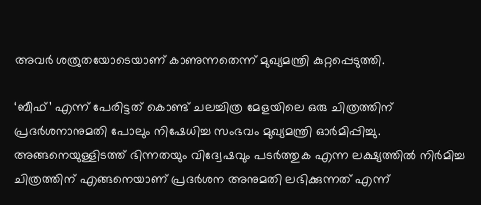അവർ ശത്രുതയോടെയാണ് കാണുന്നതെന്ന് മുഖ്യമന്ത്രി കുറ്റപ്പെടുത്തി.

‘ബീഫ്’ എന്ന് പേരിട്ടത് കൊണ്ട് ചലച്ചിത്ര മേളയിലെ ഒരു ചിത്രത്തിന് പ്രദർശനാനുമതി പോലും നിഷേധിച്ച സംഭവം മുഖ്യമന്ത്രി ഓർമിപ്പിച്ചു. അങ്ങനെയുള്ളിടത്ത് ഭിന്നതയും വിദ്വേഷവും പടർത്തുക എന്ന ലക്ഷ്യത്തിൽ നിർമിച്ച ചിത്രത്തിന് എങ്ങനെയാണ് പ്രദർശന അനുമതി ലഭിക്കുന്നത് എന്ന്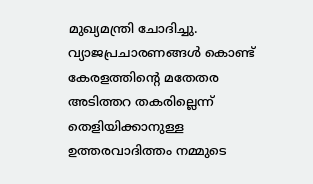മുഖ്യമന്ത്രി ചോദിച്ചു. വ്യാജപ്രചാരണങ്ങൾ കൊണ്ട് കേരളത്തിന്റെ മതേതര അടിത്തറ തകരില്ലെന്ന് തെളിയിക്കാനുള്ള ഉത്തരവാദിത്തം നമ്മുടെ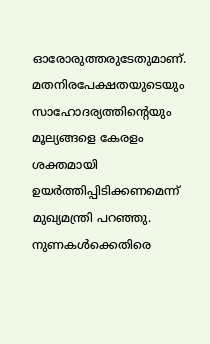ഓരോരുത്തരുടേതുമാണ്. മതനിരപേക്ഷതയുടെയും സാഹോദര്യത്തിന്റെയും മൂല്യങ്ങളെ കേരളം ശക്തമായി ഉയർത്തിപ്പിടിക്കണമെന്ന് മുഖ്യമന്ത്രി പറഞ്ഞു. നുണകൾക്കെതിരെ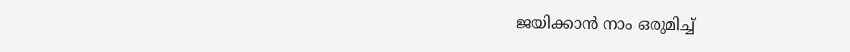ജയിക്കാൻ നാം ഒരുമിച്ച്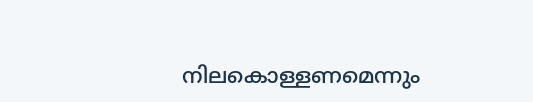നിലകൊള്ളണമെന്നും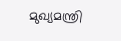മുഖ്യമന്ത്രി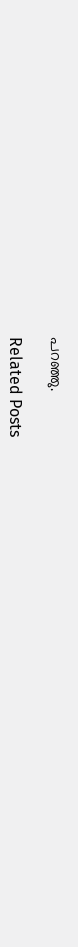പറഞ്ഞു.

Related Posts